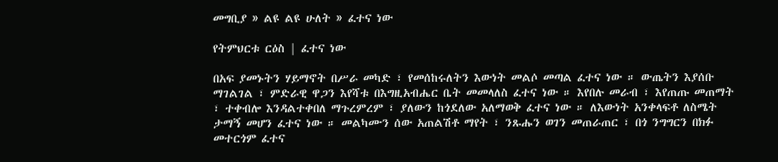መግቢያ » ልዩ ልዩ ሁለት » ፈተና ነው

የትምህርቱ ርዕስ | ፈተና ነው

በአፍ ያመኑትን ሃይማኖት በሥራ መካድ ፣ የመሰከሩለትን እውነት መልሶ መጣል ፈተና ነው ። ውጤትን እያሰቡ ማገልገል ፣ ምድራዊ ዋጋን እየሻቱ በእግዚአብሔር ቤት መመላለስ ፈተና ነው ። እየበሉ መራብ ፣ እየጠጡ መጠማት ፣ ተቀብሎ እንዳልተቀበለ ማጉረምረም ፣ ያለውን ከጎደለው አለማወቅ ፈተና ነው ። ለእውነት አንቀላፍቶ ለስሜት ታማኝ መሆን ፈተና ነው ። መልካሙን ሰው አጠልሽቶ ማየት ፣ ንጹሑን ወገን መጠራጠር ፣ በጎ ንግግርን በክፉ መተርጎም ፈተና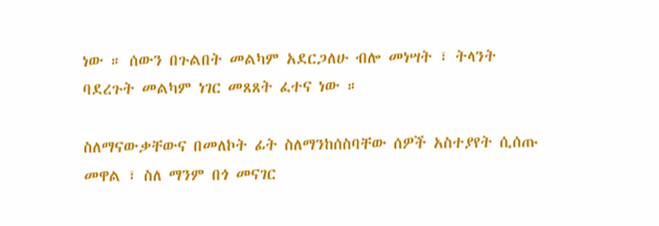ነው ። ሰውን በጉልበት መልካም አደርጋለሁ ብሎ መነሣት ፣ ትላንት ባደረጉት መልካም ነገር መጸጸት ፈተና ነው ።

ስለማናውቃቸውና በመለኮት ፊት ስለማንከሰስባቸው ሰዎች አስተያየት ሲሰጡ መዋል ፣ ስለ ማንም በጎ መናገር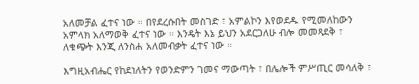አለመቻል ፈተና ነው ። በየደረሱበት መስገድ ፣ አምልኮን እየወደዱ የሚመለከውን አምላክ አለማወቅ ፈተና ነው ። እንዴት እኔ ይህን አደርጋለሁ ብሎ መመጻደቅ ፣ ለቁጭት እንጂ ለንስሐ አለመብቃት ፈተና ነው ።

እግዚአብሔር የከደነለትን የወንድምን ገመና ማውጣት ፣ በሌሎች ምሥጢር መሳለቅ ፣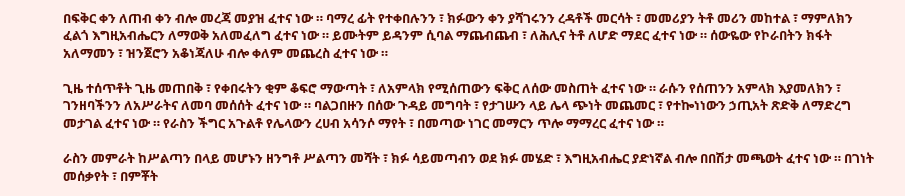በፍቅር ቀን ለጠብ ቀን ብሎ መረጃ መያዝ ፈተና ነው ። ባማረ ፊት የተቀበሉንን ፣ ክፉውን ቀን ያሻገሩንን ረዳቶች መርሳት ፣ መመሪያን ትቶ መሪን መከተል ፣ ማምለክን ፈልጎ እግዚአብሔርን ለማወቅ አለመፈለግ ፈተና ነው ። ይሙትም ይዳንም ሲባል ማጨብጨብ ፣ ለሕሊና ትቶ ለሆድ ማደር ፈተና ነው ። ሰውዬው የኮራበትን ክፋት አለማመን ፣ ዝንጀሮን አቆነጃለሁ ብሎ ቀለም መጨረስ ፈተና ነው ።

ጊዜ ተሰጥቶት ጊዜ መጠበቅ ፣ የቀበሩትን ቂም ቆፍሮ ማውጣት ፣ ለአምላክ የሚሰጠውን ፍቅር ለሰው መስጠት ፈተና ነው ። ራሱን የሰጠንን አምላክ እያመለክን ፣ ገንዘባችንን ለአሥራትና ለመባ መሰሰት ፈተና ነው ። ባልጋበዙን በሰው ጉዳይ መግባት ፣ የታገሡን ላይ ሌላ ጭነት መጨመር ፣ የተኰነነውን ኃጢአት ጽድቅ ለማድረግ መታገል ፈተና ነው ። የራስን ችግር አጉልቶ የሌላውን ረሀብ አሳንሶ ማየት ፣ በመጣው ነገር መማርን ጥሎ ማማረር ፈተና ነው ።

ራስን መምራት ከሥልጣን በላይ መሆኑን ዘንግቶ ሥልጣን መሻት ፣ ክፉ ሳይመጣብን ወደ ክፉ መሄድ ፣ እግዚአብሔር ያድነኛል ብሎ በበሽታ መጫወት ፈተና ነው ። በገነት መሰቃየት ፣ በምቾት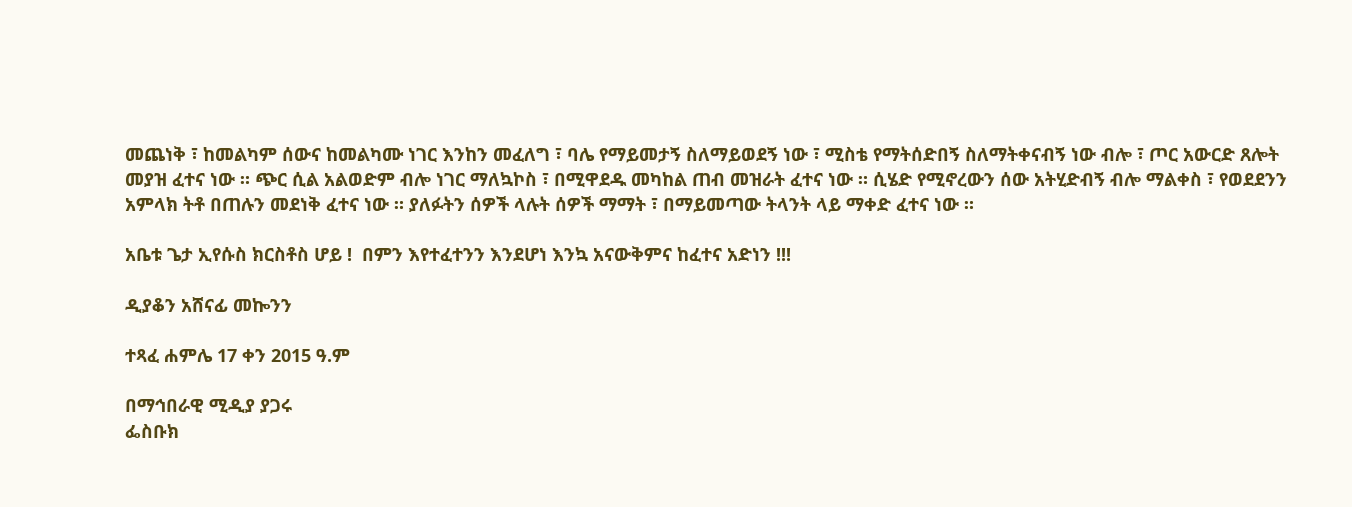መጨነቅ ፣ ከመልካም ሰውና ከመልካሙ ነገር እንከን መፈለግ ፣ ባሌ የማይመታኝ ስለማይወደኝ ነው ፣ ሚስቴ የማትሰድበኝ ስለማትቀናብኝ ነው ብሎ ፣ ጦር አውርድ ጸሎት መያዝ ፈተና ነው ። ጭር ሲል አልወድም ብሎ ነገር ማለኳኮስ ፣ በሚዋደዱ መካከል ጠብ መዝራት ፈተና ነው ። ሲሄድ የሚኖረውን ሰው አትሂድብኝ ብሎ ማልቀስ ፣ የወደደንን አምላክ ትቶ በጠሉን መደነቅ ፈተና ነው ። ያለፉትን ሰዎች ላሉት ሰዎች ማማት ፣ በማይመጣው ትላንት ላይ ማቀድ ፈተና ነው ።

አቤቱ ጌታ ኢየሱስ ክርስቶስ ሆይ !  በምን እየተፈተንን እንደሆነ እንኳ አናውቅምና ከፈተና አድነን !!!

ዲያቆን አሸናፊ መኰንን

ተጻፈ ሐምሌ 17 ቀን 2015 ዓ.ም

በማኅበራዊ ሚዲያ ያጋሩ
ፌስቡክ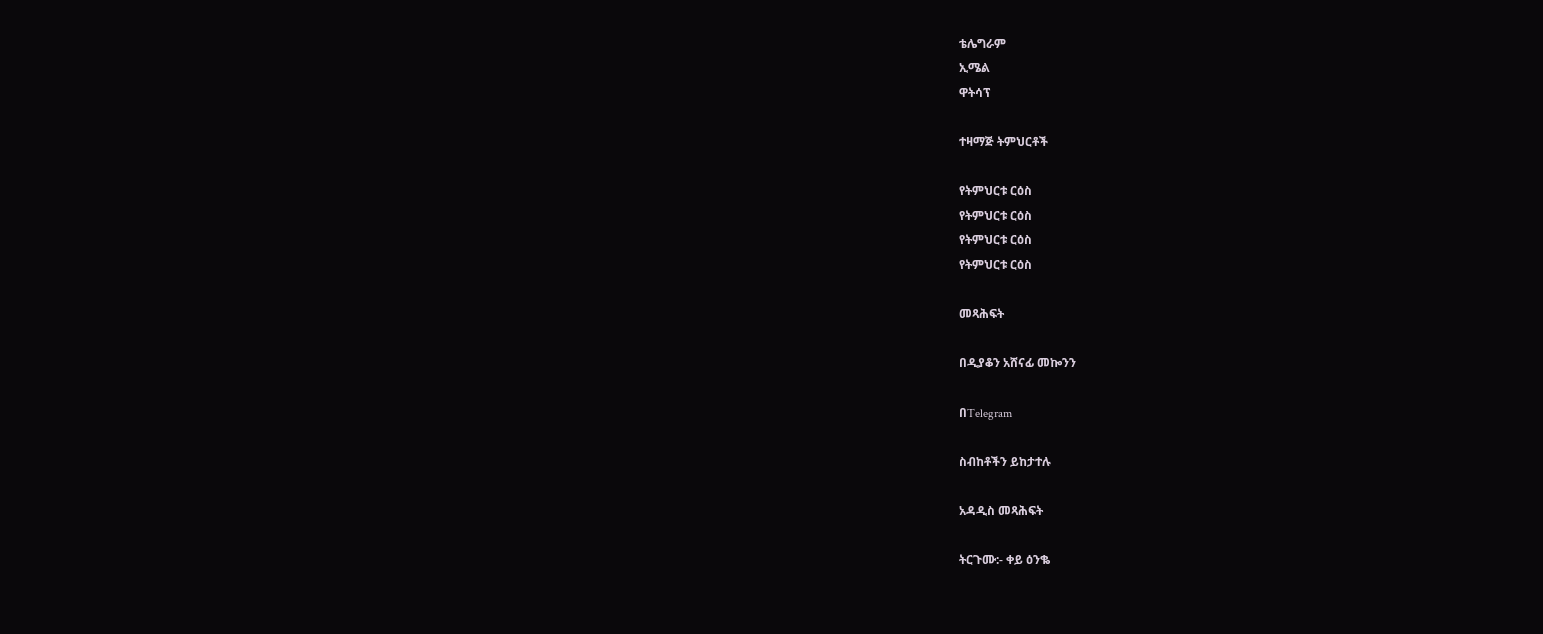ቴሌግራም
ኢሜል
ዋትሳፕ

ተዛማጅ ትምህርቶች

የትምህርቱ ርዕስ
የትምህርቱ ርዕስ
የትምህርቱ ርዕስ
የትምህርቱ ርዕስ

መጻሕፍት

በዲያቆን አሸናፊ መኰንን

በTelegram

ስብከቶችን ይከታተሉ

አዳዲስ መጻሕፍት

ትርጉሙ:- ቀይ ዕንቈ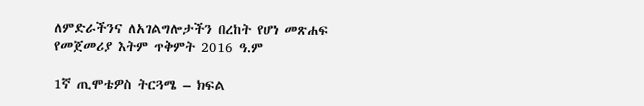ለምድራችንና ለአገልግሎታችን በረከት የሆነ መጽሐፍ
የመጀመሪያ እትም ጥቅምት 2016 ዓ.ም

1ኛ ጢሞቴዎስ ትርጓሜ – ክፍል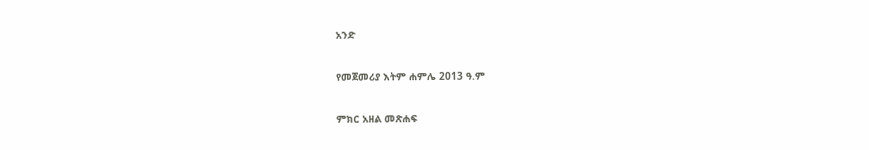አንድ

የመጀመሪያ እትም ሐምሌ 2013 ዓ.ም

ምክር አዘል መጽሐፍ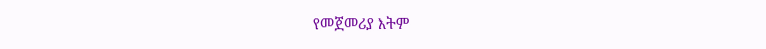የመጀመሪያ እትም